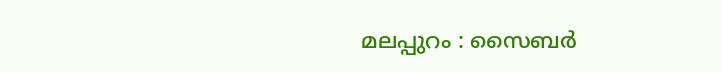മലപ്പുറം : സൈബർ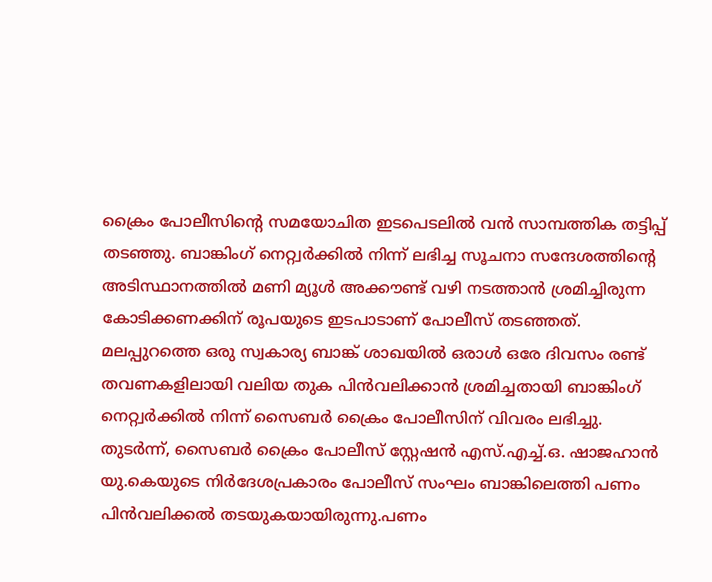ക്രൈം പോലീസിന്റെ സമയോചിത ഇടപെടലിൽ വൻ സാമ്പത്തിക തട്ടിപ്പ് തടഞ്ഞു. ബാങ്കിംഗ് നെറ്റ്വർക്കിൽ നിന്ന് ലഭിച്ച സൂചനാ സന്ദേശത്തിന്റെ അടിസ്ഥാനത്തിൽ മണി മ്യൂൾ അക്കൗണ്ട് വഴി നടത്താൻ ശ്രമിച്ചിരുന്ന കോടിക്കണക്കിന് രൂപയുടെ ഇടപാടാണ് പോലീസ് തടഞ്ഞത്.
മലപ്പുറത്തെ ഒരു സ്വകാര്യ ബാങ്ക് ശാഖയിൽ ഒരാൾ ഒരേ ദിവസം രണ്ട് തവണകളിലായി വലിയ തുക പിൻവലിക്കാൻ ശ്രമിച്ചതായി ബാങ്കിംഗ് നെറ്റ്വർക്കിൽ നിന്ന് സൈബർ ക്രൈം പോലീസിന് വിവരം ലഭിച്ചു.
തുടർന്ന്, സൈബർ ക്രൈം പോലീസ് സ്റ്റേഷൻ എസ്.എച്ച്.ഒ. ഷാജഹാൻ യു.കെയുടെ നിർദേശപ്രകാരം പോലീസ് സംഘം ബാങ്കിലെത്തി പണം പിൻവലിക്കൽ തടയുകയായിരുന്നു.പണം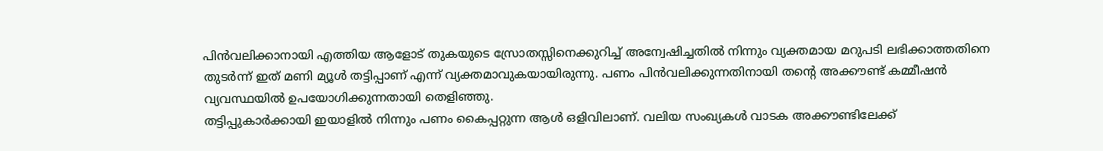പിൻവലിക്കാനായി എത്തിയ ആളോട് തുകയുടെ സ്രോതസ്സിനെക്കുറിച്ച് അന്വേഷിച്ചതിൽ നിന്നും വ്യക്തമായ മറുപടി ലഭിക്കാത്തതിനെ തുടർന്ന് ഇത് മണി മ്യൂൾ തട്ടിപ്പാണ് എന്ന് വ്യക്തമാവുകയായിരുന്നു. പണം പിൻവലിക്കുന്നതിനായി തന്റെ അക്കൗണ്ട് കമ്മീഷൻ വ്യവസ്ഥയിൽ ഉപയോഗിക്കുന്നതായി തെളിഞ്ഞു.
തട്ടിപ്പുകാർക്കായി ഇയാളിൽ നിന്നും പണം കൈപ്പറ്റുന്ന ആൾ ഒളിവിലാണ്. വലിയ സംഖ്യകൾ വാടക അക്കൗണ്ടിലേക്ക്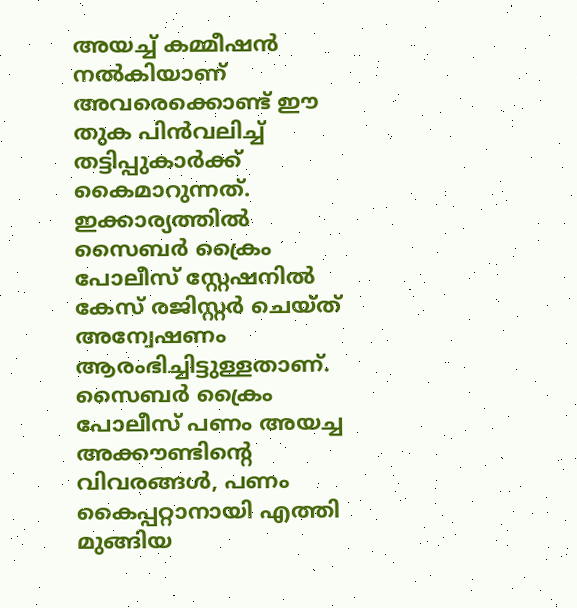അയച്ച് കമ്മീഷൻ നൽകിയാണ് അവരെക്കൊണ്ട് ഈ തുക പിൻവലിച്ച് തട്ടിപ്പുകാർക്ക് കൈമാറുന്നത്. ഇക്കാര്യത്തിൽ സൈബർ ക്രൈം പോലീസ് സ്റ്റേഷനിൽ കേസ് രജിസ്റ്റർ ചെയ്ത് അന്വേഷണം ആരംഭിച്ചിട്ടുള്ളതാണ്. സൈബർ ക്രൈം പോലീസ് പണം അയച്ച അക്കൗണ്ടിന്റെ വിവരങ്ങൾ, പണം കൈപ്പറ്റാനായി എത്തി മുങ്ങിയ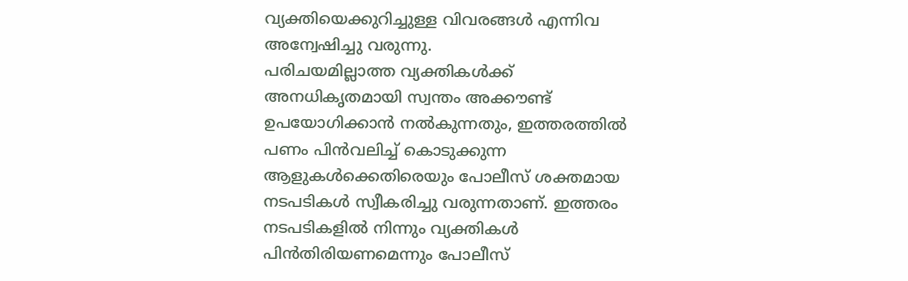വ്യക്തിയെക്കുറിച്ചുള്ള വിവരങ്ങൾ എന്നിവ അന്വേഷിച്ചു വരുന്നു.
പരിചയമില്ലാത്ത വ്യക്തികൾക്ക് അനധികൃതമായി സ്വന്തം അക്കൗണ്ട് ഉപയോഗിക്കാൻ നൽകുന്നതും, ഇത്തരത്തിൽ പണം പിൻവലിച്ച് കൊടുക്കുന്ന ആളുകൾക്കെതിരെയും പോലീസ് ശക്തമായ നടപടികൾ സ്വീകരിച്ചു വരുന്നതാണ്. ഇത്തരം നടപടികളിൽ നിന്നും വ്യക്തികൾ പിൻതിരിയണമെന്നും പോലീസ്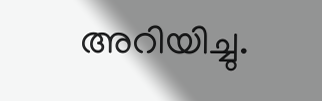അറിയിച്ചു.